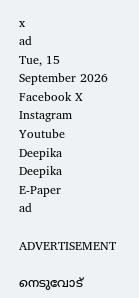x
ad
Tue, 15 September 2026
Facebook X Instagram Youtube
Deepika
Deepika
E-Paper
ad

ADVERTISEMENT

നെടുവോട്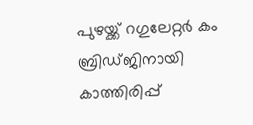പുഴയ്ക്ക് റഗുലേറ്റർ കം ബ്രിഡ്ജിനായി കാത്തിരിപ്പ്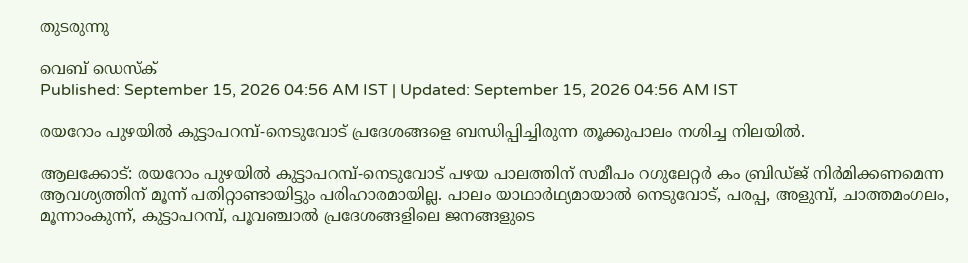തുടരുന്നു

വെബ് ഡെസ്ക്
Published: September 15, 2026 04:56 AM IST | Updated: September 15, 2026 04:56 AM IST

രയറോം പുഴയിൽ കുട്ടാപറമ്പ്-നെടുവോട് പ്രദേശങ്ങളെ ബന്ധിപ്പിച്ചിരുന്ന തൂക്കുപാലം നശിച്ച നിലയിൽ.

ആലക്കോട്: രയറോം പുഴയിൽ കുട്ടാപറമ്പ്-നെടുവോട് പഴയ പാലത്തിന് സമീപം റഗുലേറ്റർ കം ബ്രിഡ്ജ് നിർമിക്കണമെന്ന ആവശ്യത്തിന് മൂന്ന് പതിറ്റാണ്ടായിട്ടും പരിഹാരമായില്ല. പാലം യാഥാർഥ്യമായാൽ നെടുവോട്, പരപ്പ, അളുമ്പ്, ചാത്തമംഗലം, മൂന്നാംകുന്ന്, കുട്ടാപറമ്പ്, പൂവഞ്ചാൽ പ്രദേശങ്ങളിലെ ജനങ്ങളുടെ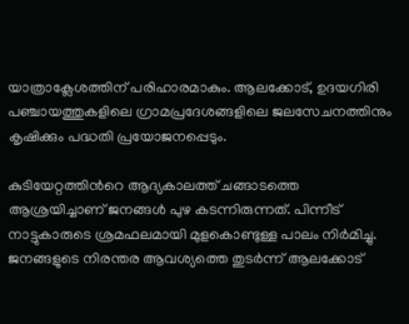യാത്രാക്ലേശത്തിന് പരിഹാരമാകും. ആലക്കോട്, ഉദയഗിരി പഞ്ചായത്തുകളിലെ ഗ്രാമപ്രദേശങ്ങളിലെ ജലസേചനത്തിനും കൃഷിക്കും പദ്ധതി പ്രയോജനപ്പെടും.

കുടിയേറ്റത്തിന്‍റെ ആദ്യകാലത്ത് ചങ്ങാടത്തെ ആശ്രയിച്ചാണ് ജനങ്ങൾ പുഴ കടന്നിരുന്നത്. പിന്നീട് നാട്ടുകാരുടെ ശ്രമഫലമായി മുളകൊണ്ടുള്ള പാലം നിർമിച്ചു. ജനങ്ങളുടെ നിരന്തര ആവശ്യത്തെ തുടർന്ന് ആലക്കോട്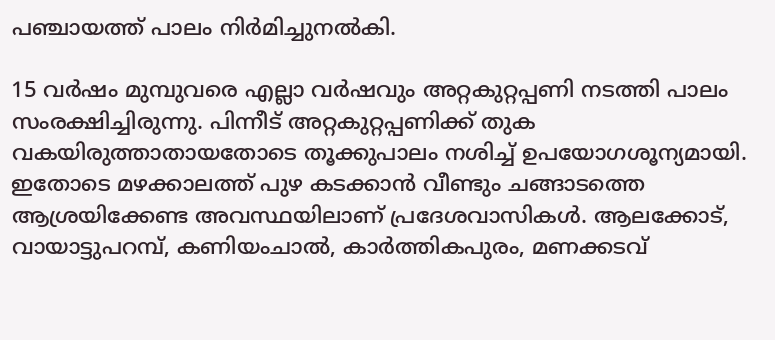പഞ്ചായത്ത് പാലം നിർമിച്ചുനൽകി.

15 വർഷം മുമ്പുവരെ എല്ലാ വർഷവും അറ്റകുറ്റപ്പണി നടത്തി പാലം സംരക്ഷിച്ചിരുന്നു. പിന്നീട് അറ്റകുറ്റപ്പണിക്ക് തുക വകയിരുത്താതായതോടെ തൂക്കുപാലം നശിച്ച് ഉപയോഗശൂന്യമായി. ഇതോടെ മഴക്കാലത്ത് പുഴ കടക്കാൻ വീണ്ടും ചങ്ങാടത്തെ ആശ്രയിക്കേണ്ട അവസ്ഥയിലാണ് പ്രദേശവാസികൾ. ആലക്കോട്, വായാട്ടുപറമ്പ്, കണിയംചാൽ, കാർത്തികപുരം, മണക്കടവ്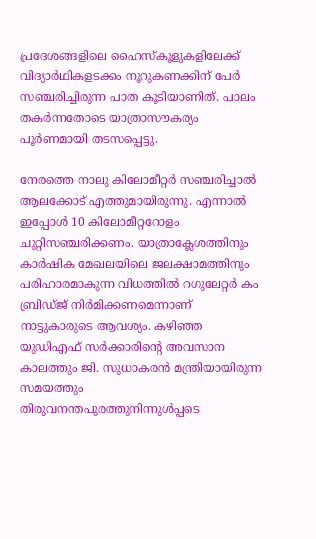പ്രദേശങ്ങളിലെ ഹൈസ്കൂളുകളിലേക്ക് വിദ്യാർഥികളടക്കം നൂറുകണക്കിന് പേർ സഞ്ചരിച്ചിരുന്ന പാത കൂടിയാണിത്. പാലം തകർന്നതോടെ യാത്രാസൗകര്യം പൂർണമായി തടസപ്പെട്ടു.

നേരത്തെ നാലു കിലോമീറ്റർ സഞ്ചരിച്ചാൽ ആലക്കോട് എത്തുമായിരുന്നു. എന്നാൽ ഇപ്പോൾ 10 കിലോമീറ്ററോളം ചുറ്റിസഞ്ചരിക്കണം. യാത്രാക്ലേശത്തിനും കാർഷിക മേഖലയിലെ ജലക്ഷാമത്തിനും പരിഹാരമാകുന്ന വിധത്തിൽ റഗുലേറ്റർ കം ബ്രിഡ്ജ് നിർമിക്കണമെന്നാണ് നാട്ടുകാരുടെ ആവശ്യം. കഴിഞ്ഞ യുഡിഎഫ് സർക്കാരിന്‍റെ അവസാന കാലത്തും ജി. സുധാകരൻ മന്ത്രിയായിരുന്ന സമയത്തും തിരുവനന്തപുരത്തുനിന്നുൾപ്പടെ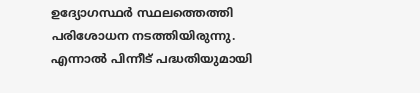ഉദ്യോഗസ്ഥർ സ്ഥലത്തെത്തി പരിശോധന നടത്തിയിരുന്നു. എന്നാൽ പിന്നീട് പദ്ധതിയുമായി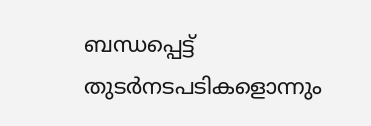ബന്ധപ്പെട്ട് തുടർനടപടികളൊന്നും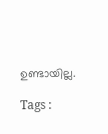ഉണ്ടായില്ല.

Tags :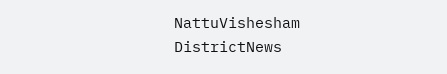NattuVishesham DistrictNews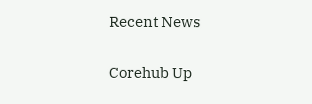Recent News

Corehub Up